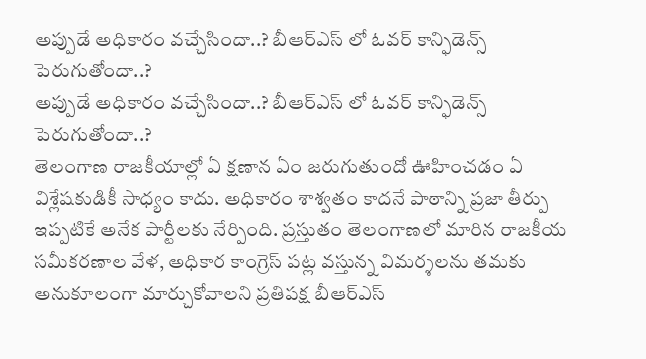అప్పుడే అధికారం వచ్చేసిందా..? బీఆర్ఎస్ లో ఓవర్ కాన్ఫిడెన్స్ పెరుగుతోందా..?
అప్పుడే అధికారం వచ్చేసిందా..? బీఆర్ఎస్ లో ఓవర్ కాన్ఫిడెన్స్ పెరుగుతోందా..?
తెలంగాణ రాజకీయాల్లో ఏ క్షణాన ఏం జరుగుతుందో ఊహించడం ఏ విశ్లేషకుడికీ సాధ్యం కాదు. అధికారం శాశ్వతం కాదనే పాఠాన్ని ప్రజా తీర్పు ఇప్పటికే అనేక పార్టీలకు నేర్పింది. ప్రస్తుతం తెలంగాణలో మారిన రాజకీయ సమీకరణాల వేళ, అధికార కాంగ్రెస్ పట్ల వస్తున్న విమర్శలను తమకు అనుకూలంగా మార్చుకోవాలని ప్రతిపక్ష బీఆర్ఎస్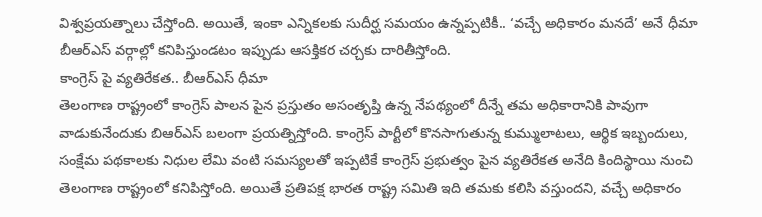విశ్వప్రయత్నాలు చేస్తోంది. అయితే, ఇంకా ఎన్నికలకు సుదీర్ఘ సమయం ఉన్నప్పటికీ.. ‘వచ్చే అధికారం మనదే’ అనే ధీమా బీఆర్ఎస్ వర్గాల్లో కనిపిస్తుండటం ఇప్పుడు ఆసక్తికర చర్చకు దారితీస్తోంది.
కాంగ్రెస్ పై వ్యతిరేకత.. బీఆర్ఎస్ ధీమా
తెలంగాణ రాష్ట్రంలో కాంగ్రెస్ పాలన పైన ప్రస్తుతం అసంతృప్తి ఉన్న నేపథ్యంలో దీన్నే తమ అధికారానికి పావుగా వాడుకునేందుకు బిఆర్ఎస్ బలంగా ప్రయత్నిస్తోంది. కాంగ్రెస్ పార్టీలో కొనసాగుతున్న కుమ్ములాటలు, ఆర్థిక ఇబ్బందులు, సంక్షేమ పథకాలకు నిధుల లేమి వంటి సమస్యలతో ఇప్పటికే కాంగ్రెస్ ప్రభుత్వం పైన వ్యతిరేకత అనేది కిందిస్థాయి నుంచి తెలంగాణ రాష్ట్రంలో కనిపిస్తోంది. అయితే ప్రతిపక్ష భారత రాష్ట్ర సమితి ఇది తమకు కలిసి వస్తుందని, వచ్చే అధికారం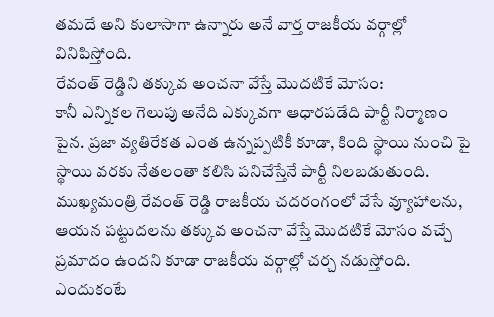తమదే అని కులాసాగా ఉన్నారు అనే వార్త రాజకీయ వర్గాల్లో వినిపిస్తోంది.
రేవంత్ రెడ్డిని తక్కువ అంచనా వేస్తే మొదటికే మోసం:
కానీ ఎన్నికల గెలుపు అనేది ఎక్కువగా ఆధారపడేది పార్టీ నిర్మాణం పైన. ప్రజా వ్యతిరేకత ఎంత ఉన్నప్పటికీ కూడా, కింది స్థాయి నుంచి పై స్థాయి వరకు నేతలంతా కలిసి పనిచేస్తేనే పార్టీ నిలబడుతుంది. ముఖ్యమంత్రి రేవంత్ రెడ్డి రాజకీయ చదరంగంలో వేసే వ్యూహాలను, ఆయన పట్టుదలను తక్కువ అంచనా వేస్తే మొదటికే మోసం వచ్చే ప్రమాదం ఉందని కూడా రాజకీయ వర్గాల్లో చర్చ నడుస్తోంది. ఎందుకంటే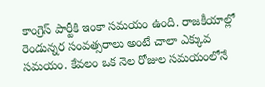కాంగ్రెస్ పార్టీకి ఇంకా సమయం ఉంది. రాజకీయాల్లో రెండున్నర సంవత్సరాలు అంటే చాలా ఎక్కువ సమయం. కేవలం ఒక నెల రోజుల సమయంలోనే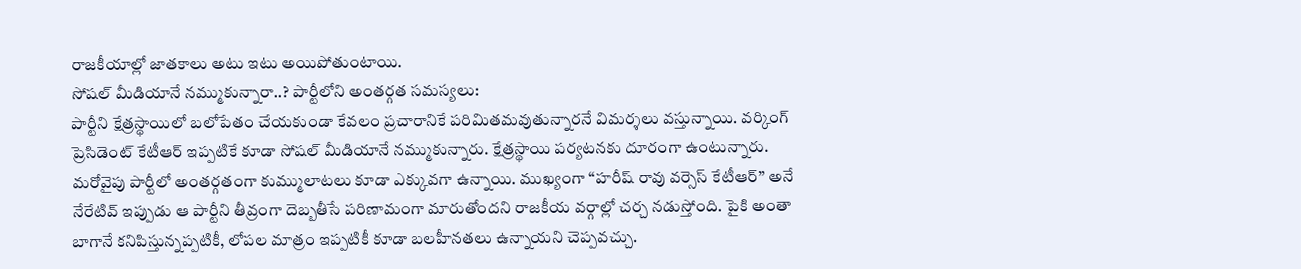రాజకీయాల్లో జాతకాలు అటు ఇటు అయిపోతుంటాయి.
సోషల్ మీడియానే నమ్ముకున్నారా..? పార్టీలోని అంతర్గత సమస్యలు:
పార్టీని క్షేత్రస్థాయిలో బలోపేతం చేయకుండా కేవలం ప్రచారానికే పరిమితమవుతున్నారనే విమర్శలు వస్తున్నాయి. వర్కింగ్ ప్రెసిడెంట్ కేటీఆర్ ఇప్పటికే కూడా సోషల్ మీడియానే నమ్ముకున్నారు. క్షేత్రస్థాయి పర్యటనకు దూరంగా ఉంటున్నారు. మరోవైపు పార్టీలో అంతర్గతంగా కుమ్ములాటలు కూడా ఎక్కువగా ఉన్నాయి. ముఖ్యంగా “హరీష్ రావు వర్సెస్ కేటీఆర్” అనే నేరేటివ్ ఇప్పుడు ఆ పార్టీని తీవ్రంగా దెబ్బతీసే పరిణామంగా మారుతోందని రాజకీయ వర్గాల్లో చర్చ నడుస్తోంది. పైకి అంతా బాగానే కనిపిస్తున్నప్పటికీ, లోపల మాత్రం ఇప్పటికీ కూడా బలహీనతలు ఉన్నాయని చెప్పవచ్చు.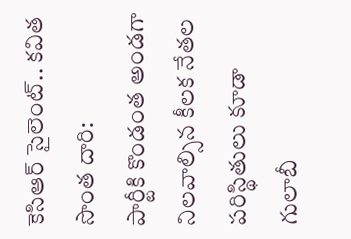కెసిఆర్ సైలెంట్.. కవిత సొంత దారి:
పార్టీకి కొండంత అండగా నిలవాల్సిన కీలక నేతల పరిస్థితులు కూడా గులాబీ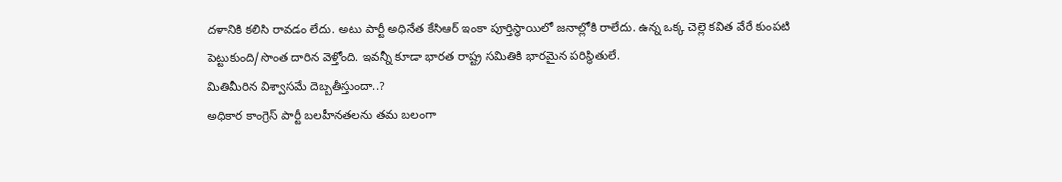దళానికి కలిసి రావడం లేదు. అటు పార్టీ అధినేత కేసిఆర్ ఇంకా పూర్తిస్థాయిలో జనాల్లోకి రాలేదు. ఉన్న ఒక్క చెల్లె కవిత వేరే కుంపటి పెట్టుకుంది/సొంత దారిన వెళ్తోంది. ఇవన్నీ కూడా భారత రాష్ట్ర సమితికి భారమైన పరిస్థితులే.
మితిమీరిన విశ్వాసమే దెబ్బతీస్తుందా..?
అధికార కాంగ్రెస్ పార్టీ బలహీనతలను తమ బలంగా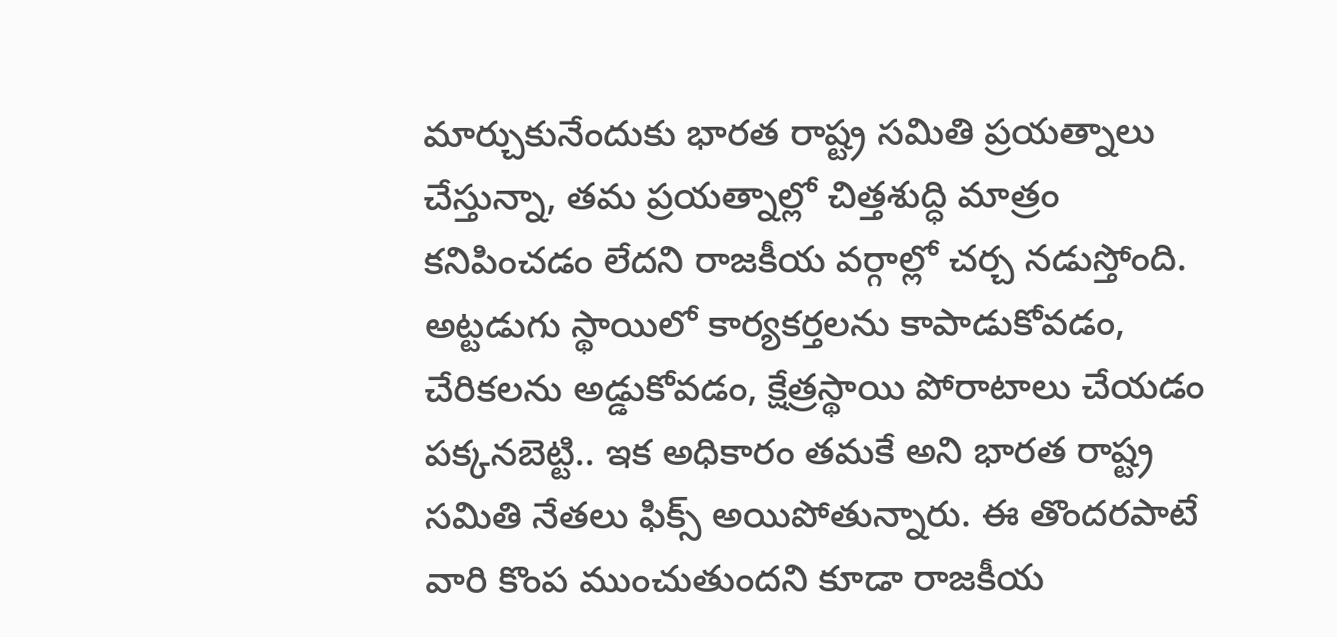మార్చుకునేందుకు భారత రాష్ట్ర సమితి ప్రయత్నాలు చేస్తున్నా, తమ ప్రయత్నాల్లో చిత్తశుద్ధి మాత్రం కనిపించడం లేదని రాజకీయ వర్గాల్లో చర్చ నడుస్తోంది. అట్టడుగు స్థాయిలో కార్యకర్తలను కాపాడుకోవడం, చేరికలను అడ్డుకోవడం, క్షేత్రస్థాయి పోరాటాలు చేయడం పక్కనబెట్టి.. ఇక అధికారం తమకే అని భారత రాష్ట్ర సమితి నేతలు ఫిక్స్ అయిపోతున్నారు. ఈ తొందరపాటే వారి కొంప ముంచుతుందని కూడా రాజకీయ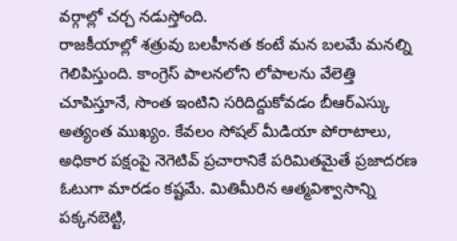వర్గాల్లో చర్చ నడుస్తోంది.
రాజకీయాల్లో శత్రువు బలహీనత కంటే మన బలమే మనల్ని గెలిపిస్తుంది. కాంగ్రెస్ పాలనలోని లోపాలను వేలెత్తి చూపిస్తూనే, సొంత ఇంటిని సరిదిద్దుకోవడం బీఆర్ఎస్కు అత్యంత ముఖ్యం. కేవలం సోషల్ మీడియా పోరాటాలు, అధికార పక్షంపై నెగెటివ్ ప్రచారానికే పరిమితమైతే ప్రజాదరణ ఓటుగా మారడం కష్టమే. మితిమీరిన ఆత్మవిశ్వాసాన్ని పక్కనబెట్టి,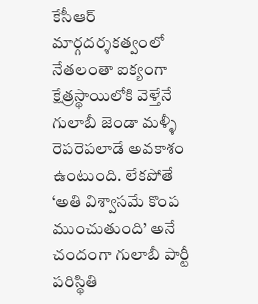కేసీఆర్ మార్గదర్శకత్వంలో నేతలంతా ఐక్యంగా క్షేత్రస్థాయిలోకి వెళ్తేనే గులాబీ జెండా మళ్ళీ రెపరెపలాడే అవకాశం ఉంటుంది. లేకపోతే ‘అతి విశ్వాసమే కొంప ముంచుతుంది’ అనే చందంగా గులాబీ పార్టీ పరిస్థితి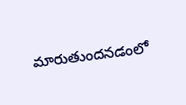మారుతుందనడంలో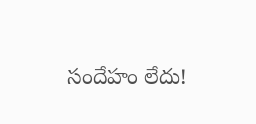సందేహం లేదు!